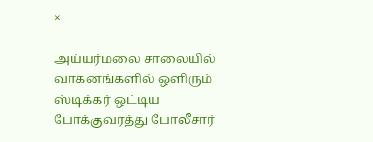×

அய்யர்மலை சாலையில் வாகனங்களில் ஒளிரும் ஸ்டிக்கர் ஒட்டிய போக்குவரத்து போலீசார்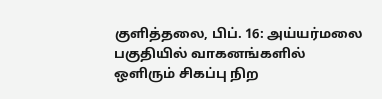குளித்தலை, பிப். 16: அய்யர்மலை பகுதியில் வாகனங்களில் ஒளிரும் சிகப்பு நிற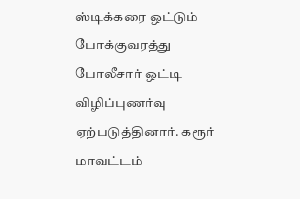ஸ்டிக்கரை ஒட்டும் போக்குவரத்து போலீசார் ஒட்டி விழிப்புணர்வு ஏற்படுத்தினார். கரூர் மாவட்டம்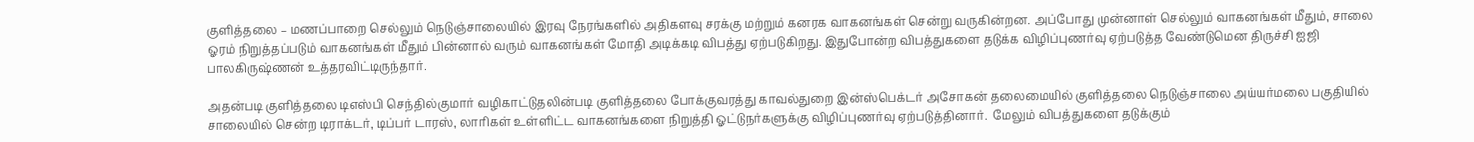குளித்தலை – மணப்பாறை செல்லும் நெடுஞ்சாலையில் இரவு நேரங்களில் அதிகளவு சரக்கு மற்றும் கனரக வாகனங்கள் சென்று வருகின்றன. அப்போது முன்னாள் செல்லும் வாகனங்கள் மீதும், சாலை ஓரம் நிறுத்தப்படும் வாகனங்கள் மீதும் பின்னால் வரும் வாகனங்கள் மோதி அடிக்கடி விபத்து ஏற்படுகிறது. இதுபோன்ற விபத்துகளை தடுக்க விழிப்புணர்வு ஏற்படுத்த வேண்டுமென திருச்சி ஐஜி பாலகிருஷ்ணன் உத்தரவிட்டிருந்தார்.

அதன்படி குளித்தலை டிஎஸ்பி செந்தில்குமார் வழிகாட்டுதலின்படி குளித்தலை போக்குவரத்து காவல்துறை இன்ஸ்பெக்டர் அசோகன் தலைமையில் குளித்தலை நெடுஞ்சாலை அய்யர்மலை பகுதியில் சாலையில் சென்ற டிராக்டர், டிப்பர் டாரஸ், லாரிகள் உள்ளிட்ட வாகனங்களை நிறுத்தி ஓட்டுநர்களுக்கு விழிப்புணர்வு ஏற்படுத்தினார்.  மேலும் விபத்துகளை தடுக்கும்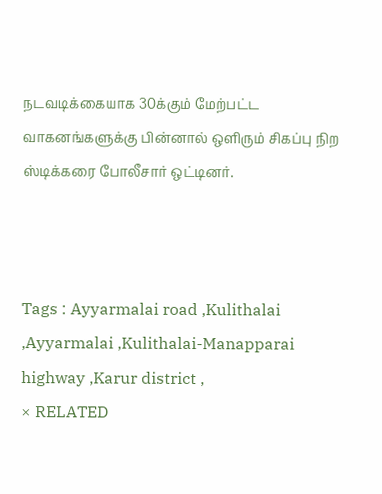நடவடிக்கையாக 30க்கும் மேற்பட்ட வாகனங்களுக்கு பின்னால் ஒளிரும் சிகப்பு நிற ஸ்டிக்கரை போலீசார் ஒட்டினர்.



Tags : Ayyarmalai road ,Kulithalai ,Ayyarmalai ,Kulithalai-Manapparai highway ,Karur district ,
× RELATED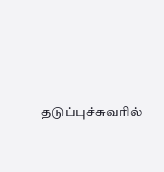தடுப்புச்சுவரில்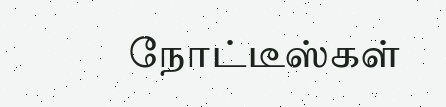நோட்டீஸ்கள்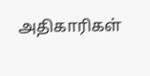அதிகாரிகள்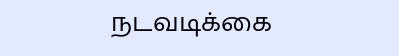நடவடிக்கை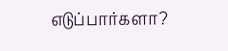எடுப்பார்களா?